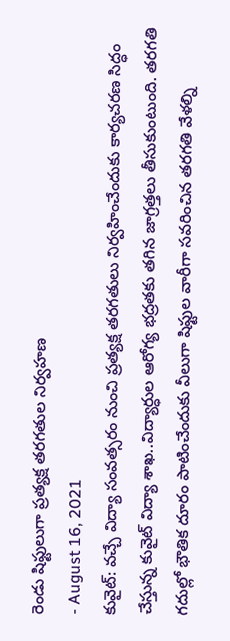రెండు షిఫ్టులుగా ప్రత్యక్ష తరగతుల నిర్వహణ
- August 16, 2021
కువైట్: వచ్చే విద్యా సంవత్సరం నుంచి ప్రత్యక్ష తరగతులు నిర్వహించేందుకు కార్యచరణ సిద్ధం చేస్తున్న కువైట్ విద్యా శాఖ..విద్యార్ధుల ఆరోగ్య భద్రతకు తగిన జాగ్రత్తలు తీసుకుంటుంది. తరగతి గదుల్లో భౌతిక దూరం పాటించేందుకు వీలుగా షిఫ్టుల వారీగా సవరించిన తరగతి వేళల్ని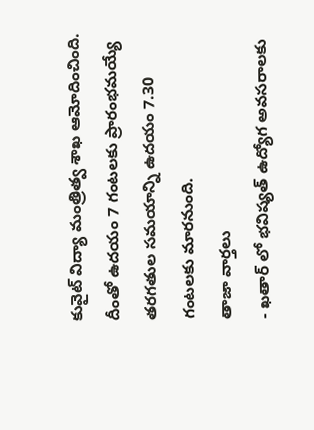కువైట్ విద్యా మంత్రిత్వ శాఖ ఆమోదించింది. దీంతో ఉదయం 7 గంటలకు ప్రారంభమయ్యే తరగతుల సమయాన్ని ఉదయం 7.30 గంటలకు మారనుంది.
తాజా వార్తలు
- ఖతార్ లో భవిష్యత్ ఉద్యోగ అవసరాలకు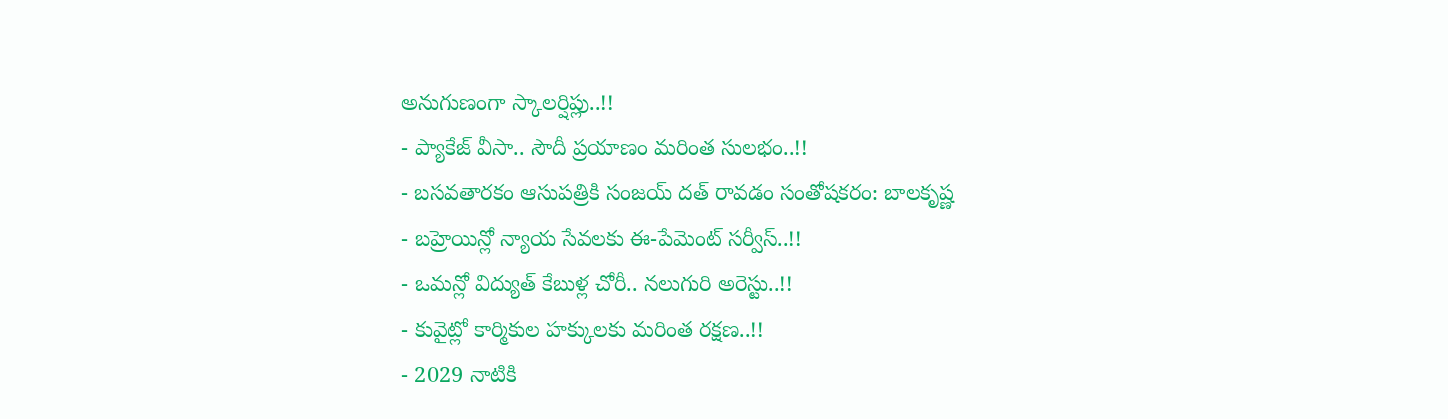అనుగుణంగా స్కాలర్షిప్లు..!!
- ప్యాకేజ్ వీసా.. సౌదీ ప్రయాణం మరింత సులభం..!!
- బసవతారకం ఆసుపత్రికి సంజయ్ దత్ రావడం సంతోషకరం: బాలకృష్ణ
- బహ్రెయిన్లో న్యాయ సేవలకు ఈ-పేమెంట్ సర్వీస్..!!
- ఒమన్లో విద్యుత్ కేబుళ్ల చోరీ.. నలుగురి అరెస్టు..!!
- కువైట్లో కార్మికుల హక్కులకు మరింత రక్షణ..!!
- 2029 నాటికి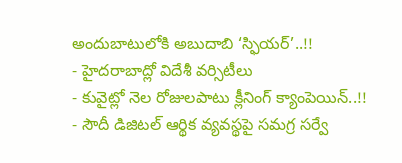అందుబాటులోకి అబుదాబి ‘స్ఫియర్’..!!
- హైదరాబాద్లో విదేశీ వర్సిటీలు
- కువైట్లో నెల రోజులపాటు క్లీనింగ్ క్యాంపెయిన్..!!
- సౌదీ డిజిటల్ ఆర్థిక వ్యవస్థపై సమగ్ర సర్వే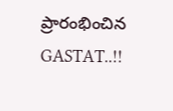ప్రారంభించిన GASTAT..!!